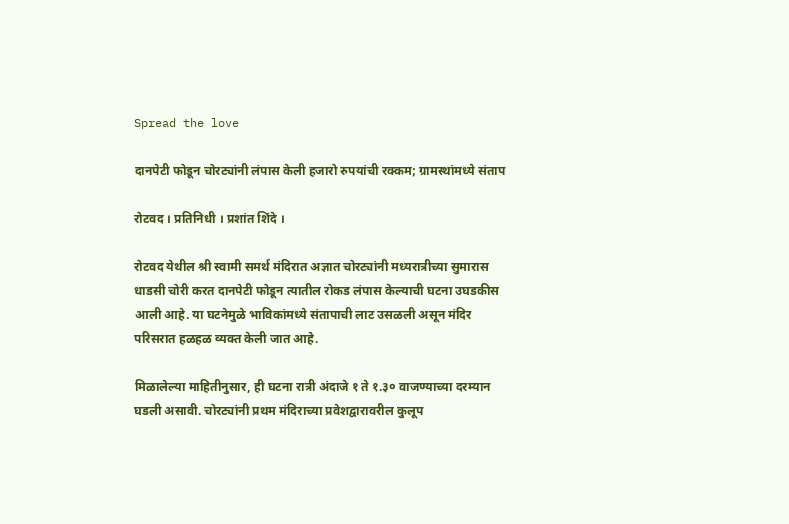Spread the love

दानपेटी फोडून चोरट्यांनी लंपास केली हजारो रुपयांची रक्कम; ग्रामस्थांमध्ये संताप

रोटवद । प्रतिनिधी । प्रशांत शिंदे ।

रोटवद येथील श्री स्वामी समर्थ मंदिरात अज्ञात चोरट्यांनी मध्यरात्रीच्या सुमारास धाडसी चोरी करत दानपेटी फोडून त्यातील रोकड लंपास केल्याची घटना उघडकीस आली आहे. या घटनेमुळे भाविकांमध्ये संतापाची लाट उसळली असून मंदिर परिसरात हळहळ व्यक्त केली जात आहे.

मिळालेल्या माहितीनुसार, ही घटना रात्री अंदाजे १ ते १.३० वाजण्याच्या दरम्यान घडली असावी. चोरट्यांनी प्रथम मंदिराच्या प्रवेशद्वारावरील कुलूप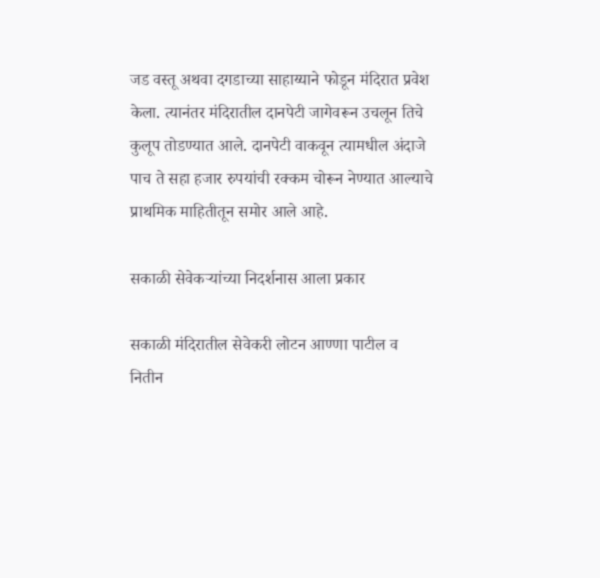जड वस्तू अथवा दगडाच्या साहाय्याने फोडून मंदिरात प्रवेश केला. त्यानंतर मंदिरातील दानपेटी जागेवरून उचलून तिचे कुलूप तोडण्यात आले. दानपेटी वाकवून त्यामधील अंदाजे पाच ते सहा हजार रुपयांची रक्कम चोरून नेण्यात आल्याचे प्राथमिक माहितीतून समोर आले आहे.

सकाळी सेवेकऱ्यांच्या निदर्शनास आला प्रकार

सकाळी मंदिरातील सेवेकरी लोटन आण्णा पाटील व नितीन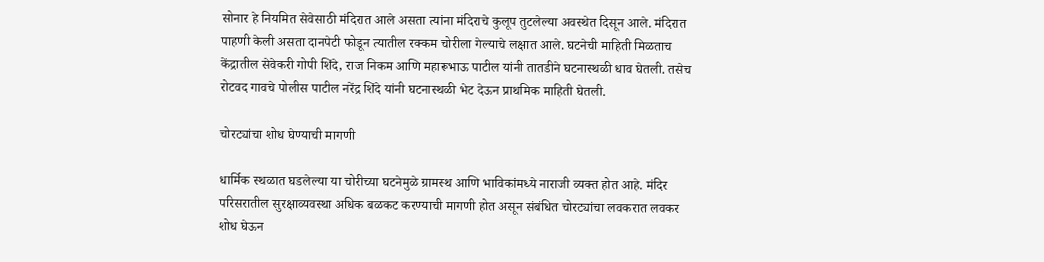सोनार हे नियमित सेवेसाठी मंदिरात आले असता त्यांना मंदिराचे कुलूप तुटलेल्या अवस्थेत दिसून आले. मंदिरात पाहणी केली असता दानपेटी फोडून त्यातील रक्कम चोरीला गेल्याचे लक्षात आले. घटनेची माहिती मिळताच केंद्रातील सेवेकरी गोपी शिंदे, राज निकम आणि महारूभाऊ पाटील यांनी तातडीने घटनास्थळी धाव घेतली. तसेच रोटवद गावचे पोलीस पाटील नरेंद्र शिंदे यांनी घटनास्थळी भेट देऊन प्राथमिक माहिती घेतली.

चोरट्यांचा शोध घेण्याची मागणी

धार्मिक स्थळात घडलेल्या या चोरीच्या घटनेमुळे ग्रामस्थ आणि भाविकांमध्ये नाराजी व्यक्त होत आहे. मंदिर परिसरातील सुरक्षाव्यवस्था अधिक बळकट करण्याची मागणी होत असून संबंधित चोरट्यांचा लवकरात लवकर शोध घेऊन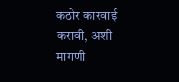कठोर कारवाई करावी, अशी मागणी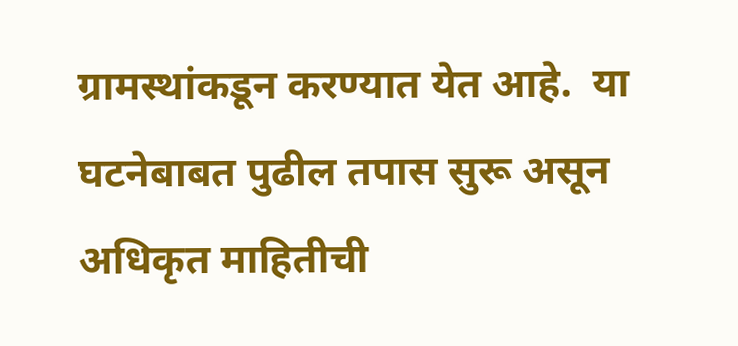ग्रामस्थांकडून करण्यात येत आहे.  या घटनेबाबत पुढील तपास सुरू असून अधिकृत माहितीची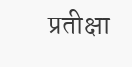प्रतीक्षा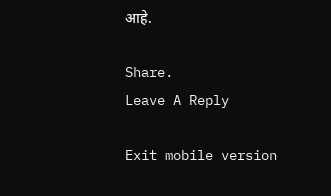आहे.

Share.
Leave A Reply

Exit mobile version